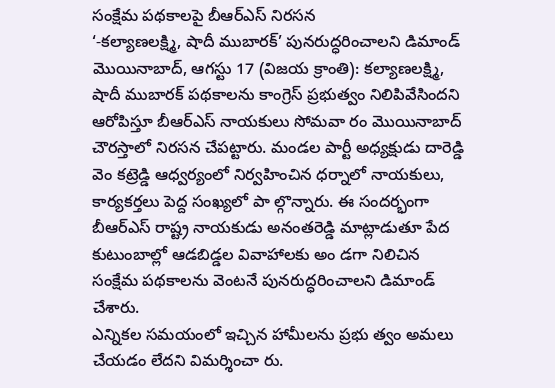సంక్షేమ పథకాలపై బీఆర్ఎస్ నిరసన
‘-కల్యాణలక్ష్మి, షాదీ ముబారక్’ పునరుద్ధరించాలని డిమాండ్
మొయినాబాద్, ఆగస్టు 17 (విజయ క్రాంతి): కల్యాణలక్ష్మి, షాదీ ముబారక్ పథకాలను కాంగ్రెస్ ప్రభుత్వం నిలిపివేసిందని ఆరోపిస్తూ బీఆర్ఎస్ నాయకులు సోమవా రం మొయినాబాద్ చౌరస్తాలో నిరసన చేపట్టారు. మండల పార్టీ అధ్యక్షుడు దారెడ్డి వెం కట్రెడ్డి ఆధ్వర్యంలో నిర్వహించిన ధర్నాలో నాయకులు, కార్యకర్తలు పెద్ద సంఖ్యలో పా ల్గొన్నారు. ఈ సందర్భంగా బీఆర్ఎస్ రాష్ట్ర నాయకుడు అనంతరెడ్డి మాట్లాడుతూ పేద కుటుంబాల్లో ఆడబిడ్డల వివాహాలకు అం డగా నిలిచిన సంక్షేమ పథకాలను వెంటనే పునరుద్ధరించాలని డిమాండ్ చేశారు.
ఎన్నికల సమయంలో ఇచ్చిన హామీలను ప్రభు త్వం అమలు చేయడం లేదని విమర్శించా రు.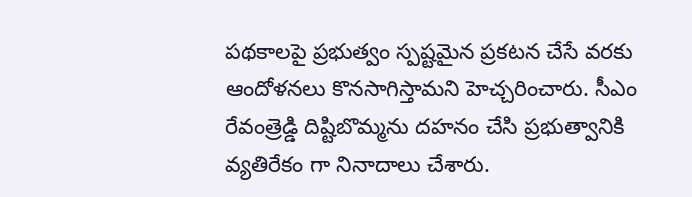పథకాలపై ప్రభుత్వం స్పష్టమైన ప్రకటన చేసే వరకు ఆందోళనలు కొనసాగిస్తామని హెచ్చరించారు. సీఎం రేవంత్రెడ్డి దిష్టిబొమ్మను దహనం చేసి ప్రభుత్వానికి వ్యతిరేకం గా నినాదాలు చేశారు.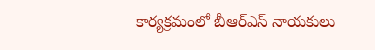కార్యక్రమంలో బీఆర్ఎస్ నాయకులు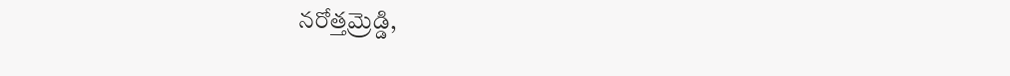నరోత్తమ్రెడ్డి,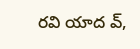రవి యాద వ్,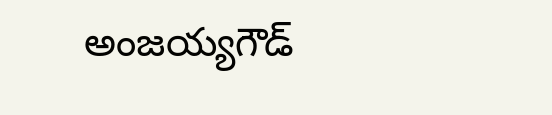అంజయ్యగౌడ్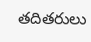తదితరులు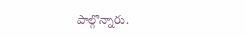పాల్గొన్నారు.